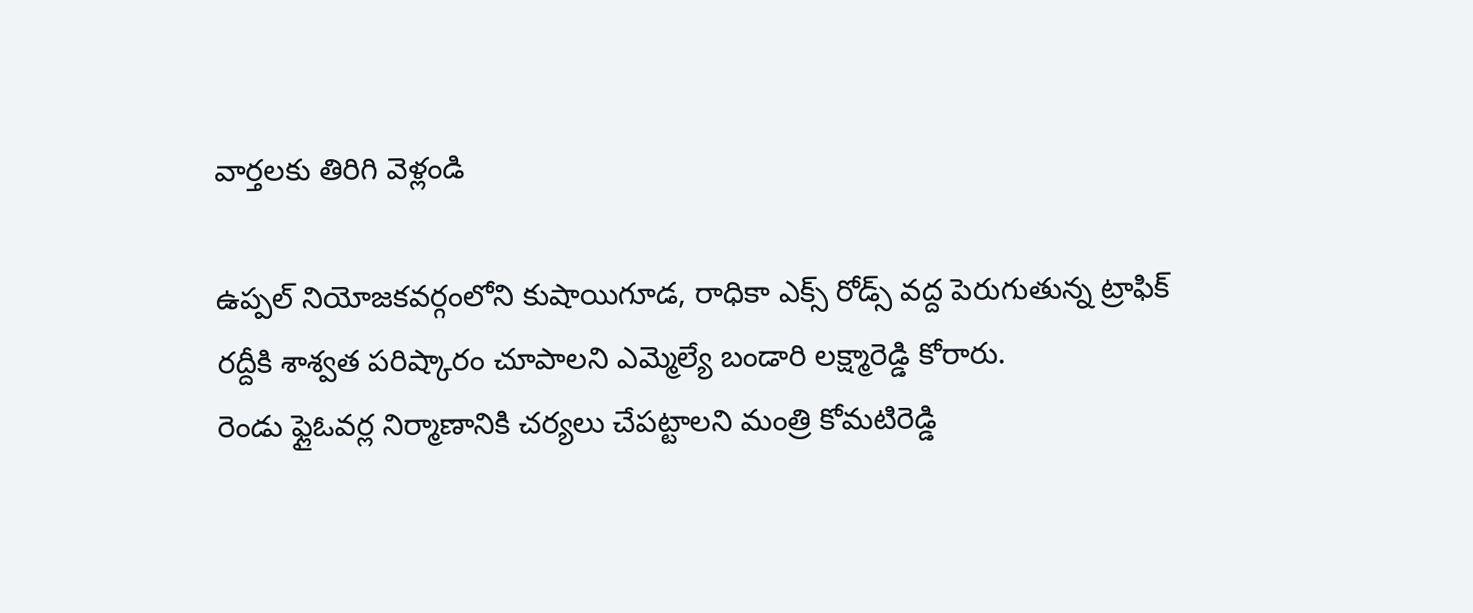వార్తలకు తిరిగి వెళ్లండి

ఉప్పల్ నియోజకవర్గంలోని కుషాయిగూడ, రాధికా ఎక్స్ రోడ్స్ వద్ద పెరుగుతున్న ట్రాఫిక్ రద్దీకి శాశ్వత పరిష్కారం చూపాలని ఎమ్మెల్యే బండారి లక్ష్మారెడ్డి కోరారు.
రెండు ఫ్లైఓవర్ల నిర్మాణానికి చర్యలు చేపట్టాలని మంత్రి కోమటిరెడ్డి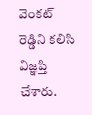వెంకట్ రెడ్డిని కలిసి విజ్ఞప్తి చేశారు.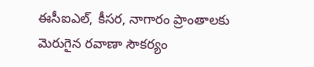ఈసీఐఎల్, కీసర, నాగారం ప్రాంతాలకు మెరుగైన రవాణా సౌకర్యం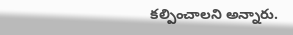కల్పించాలని అన్నారు.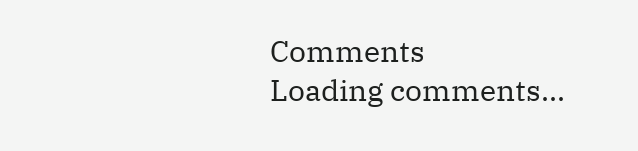Comments
Loading comments...